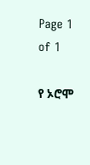Page 1 of 1

የ ኦሮሞ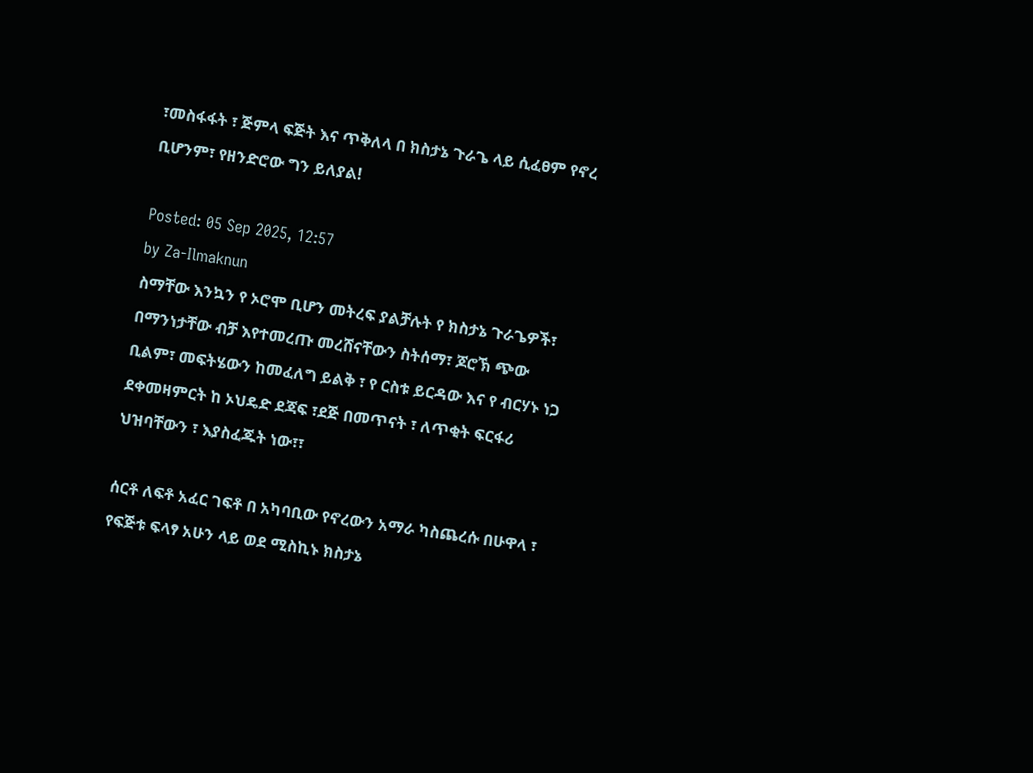፣መስፋፋት ፣ ጅምላ ፍጅት እና ጥቅለላ በ ክስታኔ ጉራጌ ላይ ሲፈፀም የኖረ ቢሆንም፣ የዘንድሮው ግን ይለያል!

Posted: 05 Sep 2025, 12:57
by Za-Ilmaknun
ስማቸው እንኳን የ ኦሮሞ ቢሆን መትረፍ ያልቻሉት የ ክስታኔ ጉራጌዎች፣ በማንነታቸው ብቻ እየተመረጡ መረሸናቸውን ስትሰማ፣ ጆሮኽ ጭው ቢልም፣ መፍትሄውን ከመፈለግ ይልቅ ፣ የ ርስቱ ይርዳው እና የ ብርሃኑ ነጋ ደቀመዛምርት ከ ኦህዴድ ደጃፍ ፣ደጅ በመጥናት ፣ ለጥቂት ፍርፋሪ ህዝባቸውን ፣ እያስፈጁት ነው፣፣

ሰርቶ ለፍቶ አፈር ገፍቶ በ አካባቢው የኖረውን አማራ ካስጨረሱ በሁዋላ ፣ የፍጅቱ ፍላፃ አሁን ላይ ወደ ሚስኪኑ ክስታኔ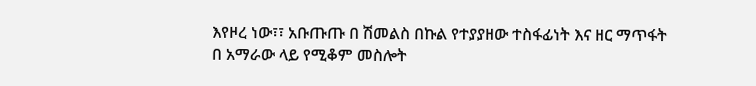እየዞረ ነው፣፣ አቡጡጡ በ ሽመልስ በኩል የተያያዘው ተስፋፊነት እና ዘር ማጥፋት በ አማራው ላይ የሚቆም መስሎት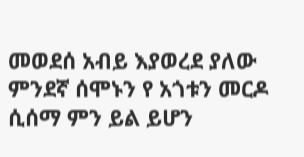መወደሰ አብይ እያወረደ ያለው ምንደኛ ሰሞኑን የ አጎቱን መርዶ ሲሰማ ምን ይል ይሆን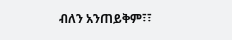ብለን አንጠይቅም፣፣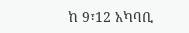ከ 9፣12 አካባቢ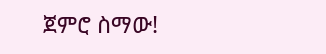ጀምሮ ስማው!